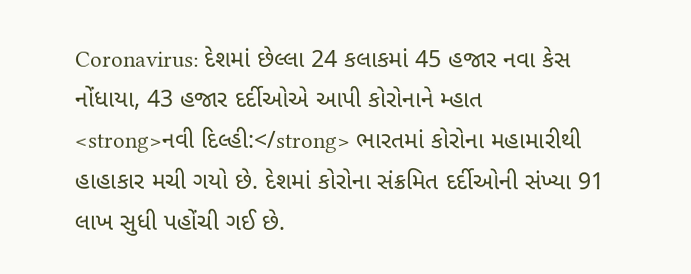Coronavirus: દેશમાં છેલ્લા 24 કલાકમાં 45 હજાર નવા કેસ નોંધાયા, 43 હજાર દર્દીઓએ આપી કોરોનાને મ્હાત
<strong>નવી દિલ્હી:</strong> ભારતમાં કોરોના મહામારીથી હાહાકાર મચી ગયો છે. દેશમાં કોરોના સંક્રમિત દર્દીઓની સંખ્યા 91 લાખ સુધી પહોંચી ગઈ છે.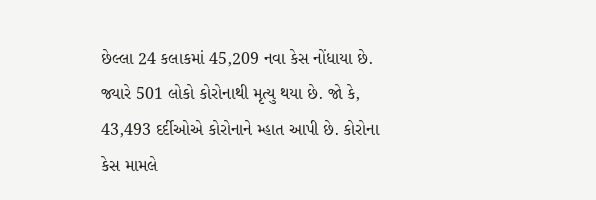છેલ્લા 24 કલાકમાં 45,209 નવા કેસ નોંધાયા છે. જ્યારે 501 લોકો કોરોનાથી મૃત્યુ થયા છે. જો કે, 43,493 દર્દીઓએ કોરોનાને મ્હાત આપી છે. કોરોના કેસ મામલે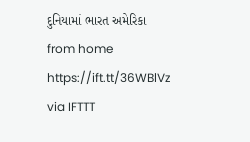દુનિયામાં ભારત અમેરિકા
from home https://ift.tt/36WBlVz
via IFTTT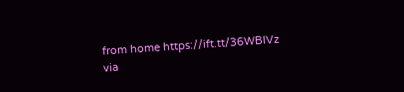from home https://ift.tt/36WBlVz
via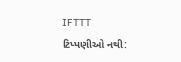IFTTT
ટિપ્પણીઓ નથી: